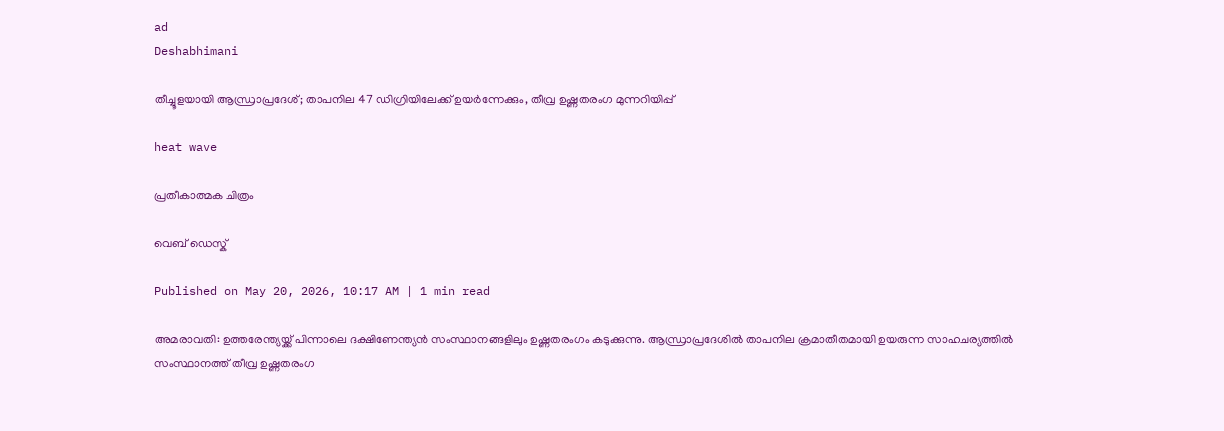ad
Deshabhimani

തീച്ചൂളയായി ആന്ധ്രാപ്രദേശ്; താപനില 47 ഡിഗ്രിയിലേക്ക് ഉയർന്നേക്കും, തീവ്ര ഉഷ്ണതരംഗ മുന്നറിയിപ്പ്

heat wave

പ്രതീകാത്മക ചിത്രം

വെബ് ഡെസ്ക്

Published on May 20, 2026, 10:17 AM | 1 min read

അമരാവതി: ഉത്തരേന്ത്യയ്ക്ക് പിന്നാലെ ദക്ഷിണേന്ത്യൻ സംസ്ഥാനങ്ങളിലും ഉഷ്ണതരംഗം കടുക്കുന്നു. ആന്ധ്രാപ്രദേശിൽ താപനില ക്രമാതീതമായി ഉയരുന്ന സാഹചര്യത്തിൽ സംസ്ഥാനത്ത് തീവ്ര ഉഷ്ണതരംഗ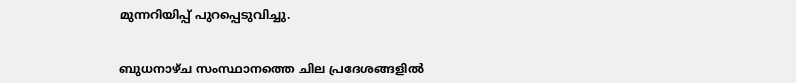മുന്നറിയിപ്പ് പുറപ്പെടുവിച്ചു.


ബുധനാഴ്ച സംസ്ഥാനത്തെ ചില പ്രദേശങ്ങളിൽ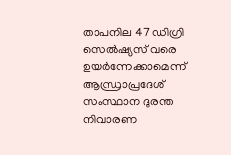താപനില 47 ഡിഗ്രി സെൽഷ്യസ് വരെ ഉയർന്നേക്കാമെന്ന് ആന്ധ്രാപ്രദേശ് സംസ്ഥാന ദുരന്ത നിവാരണ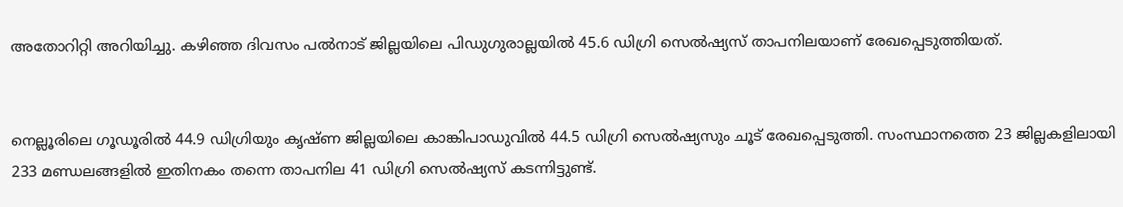അതോറിറ്റി അറിയിച്ചു. കഴിഞ്ഞ ദിവസം പൽനാട് ജില്ലയിലെ പിഡുഗുരാല്ലയിൽ 45.6 ഡിഗ്രി സെൽഷ്യസ് താപനിലയാണ് രേഖപ്പെടുത്തിയത്.


നെല്ലൂരിലെ ഗൂഡൂരിൽ 44.9 ഡിഗ്രിയും കൃഷ്ണ ജില്ലയിലെ കാങ്കിപാഡുവിൽ 44.5 ഡിഗ്രി സെൽഷ്യസും ചൂട് രേഖപ്പെടുത്തി. സംസ്ഥാനത്തെ 23 ജില്ലകളിലായി 233 മണ്ഡലങ്ങളിൽ ഇതിനകം തന്നെ താപനില 41 ഡിഗ്രി സെൽഷ്യസ് കടന്നിട്ടുണ്ട്.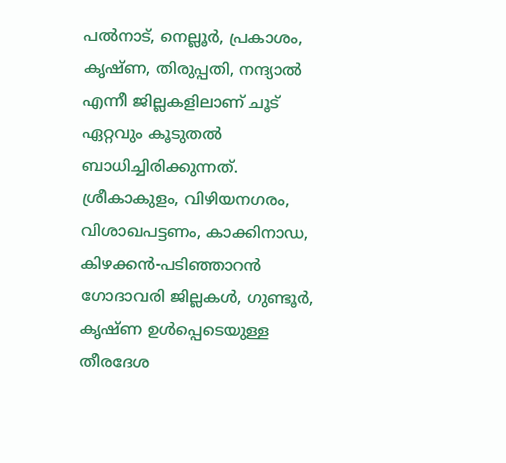പൽനാട്, നെല്ലൂർ, പ്രകാശം, കൃഷ്ണ, തിരുപ്പതി, നന്ദ്യാൽ എന്നീ ജില്ലകളിലാണ് ചൂട് ഏറ്റവും കൂടുതൽ ബാധിച്ചിരിക്കുന്നത്. ശ്രീകാകുളം, വിഴിയനഗരം, വിശാഖപട്ടണം, കാക്കിനാഡ, കിഴക്കൻ-പടിഞ്ഞാറൻ ഗോദാവരി ജില്ലകൾ, ഗുണ്ടൂർ, കൃഷ്ണ ഉൾപ്പെടെയുള്ള തീരദേശ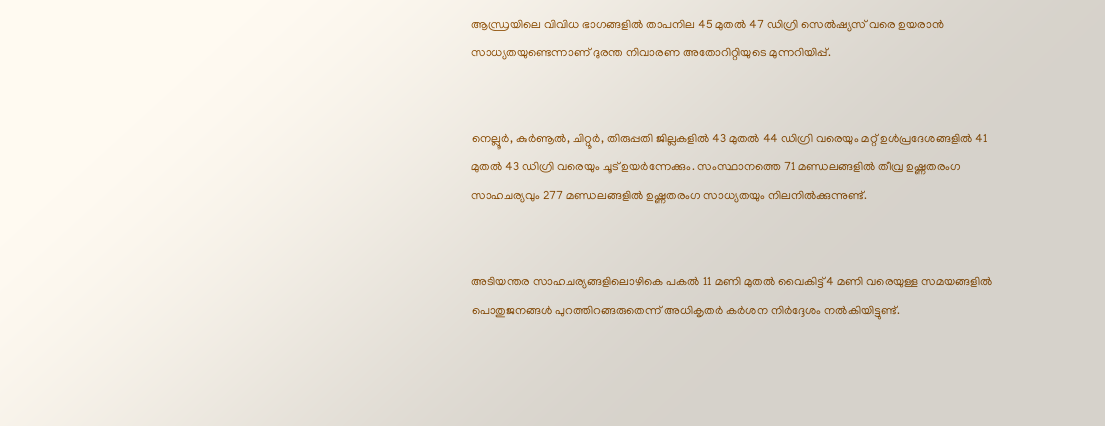ആന്ധ്രയിലെ വിവിധ ഭാഗങ്ങളിൽ താപനില 45 മുതൽ 47 ഡിഗ്രി സെൽഷ്യസ് വരെ ഉയരാൻ സാധ്യതയുണ്ടെന്നാണ് ദുരന്ത നിവാരണ അതോറിറ്റിയുടെ മുന്നറിയിപ്പ്.


നെല്ലൂർ, കുർണൂൽ, ചിറ്റൂർ, തിരുപ്പതി ജില്ലകളിൽ 43 മുതൽ 44 ഡിഗ്രി വരെയും മറ്റ് ഉൾപ്രദേശങ്ങളിൽ 41 മുതൽ 43 ഡിഗ്രി വരെയും ചൂട് ഉയർന്നേക്കും. സംസ്ഥാനത്തെ 71 മണ്ഡലങ്ങളിൽ തീവ്ര ഉഷ്ണതരംഗ സാഹചര്യവും 277 മണ്ഡലങ്ങളിൽ ഉഷ്ണതരംഗ സാധ്യതയും നിലനിൽക്കുന്നുണ്ട്.


അടിയന്തര സാഹചര്യങ്ങളിലൊഴികെ പകൽ 11 മണി മുതൽ വൈകിട്ട് 4 മണി വരെയുള്ള സമയങ്ങളിൽ പൊതുജനങ്ങൾ പുറത്തിറങ്ങരുതെന്ന് അധികൃതർ കർശന നിർദ്ദേശം നൽകിയിട്ടുണ്ട്.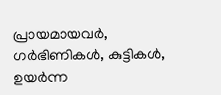പ്രായമായവർ, ഗർഭിണികൾ, കുട്ടികൾ, ഉയർന്ന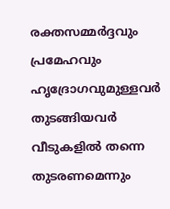രക്തസമ്മർദ്ദവും പ്രമേഹവും ഹൃദ്രോഗവുമുള്ളവർ തുടങ്ങിയവർ വീടുകളിൽ തന്നെ തുടരണമെന്നും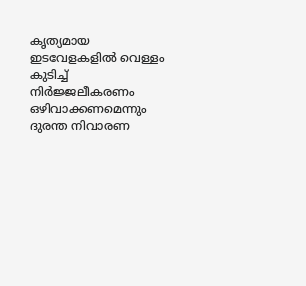കൃത്യമായ ഇടവേളകളിൽ വെള്ളം കുടിച്ച് നിർജ്ജലീകരണം ഒഴിവാക്കണമെന്നും ദുരന്ത നിവാരണ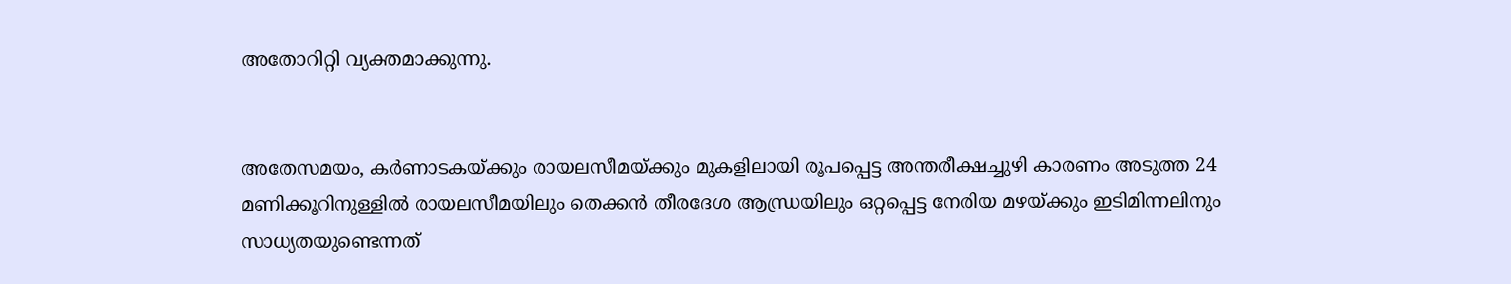അതോറിറ്റി വ്യക്തമാക്കുന്നു.


അതേസമയം, കർണാടകയ്ക്കും രായലസീമയ്ക്കും മുകളിലായി രൂപപ്പെട്ട അന്തരീക്ഷച്ചുഴി കാരണം അടുത്ത 24 മണിക്കൂറിനുള്ളിൽ രായലസീമയിലും തെക്കൻ തീരദേശ ആന്ധ്രയിലും ഒറ്റപ്പെട്ട നേരിയ മഴയ്ക്കും ഇടിമിന്നലിനും സാധ്യതയുണ്ടെന്നത്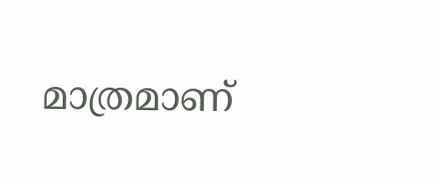മാത്രമാണ്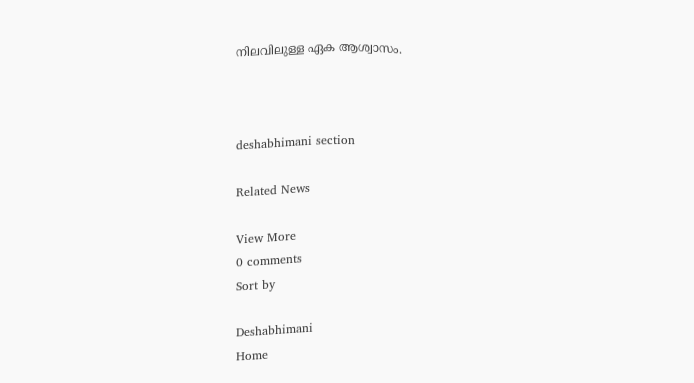നിലവിലുള്ള ഏക ആശ്വാസം.



deshabhimani section

Related News

View More
0 comments
Sort by

Deshabhimani
Home